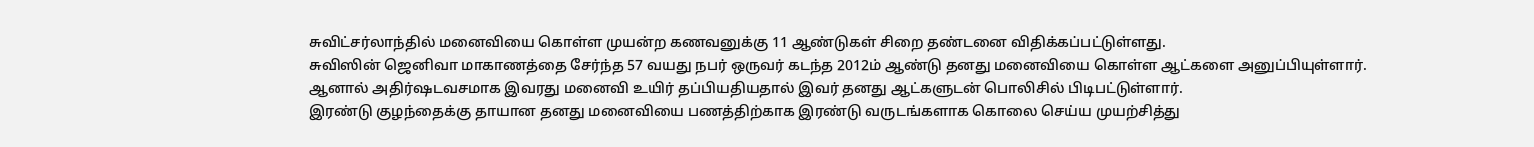சுவிட்சர்லாந்தில் மனைவியை கொள்ள முயன்ற கணவனுக்கு 11 ஆண்டுகள் சிறை தண்டனை விதிக்கப்பட்டுள்ளது.
சுவிஸின் ஜெனிவா மாகாணத்தை சேர்ந்த 57 வயது நபர் ஒருவர் கடந்த 2012ம் ஆண்டு தனது மனைவியை கொள்ள ஆட்களை அனுப்பியுள்ளார்.
ஆனால் அதிர்ஷடவசமாக இவரது மனைவி உயிர் தப்பியதியதால் இவர் தனது ஆட்களுடன் பொலிசில் பிடிபட்டுள்ளார்.
இரண்டு குழந்தைக்கு தாயான தனது மனைவியை பணத்திற்காக இரண்டு வருடங்களாக கொலை செய்ய முயற்சித்து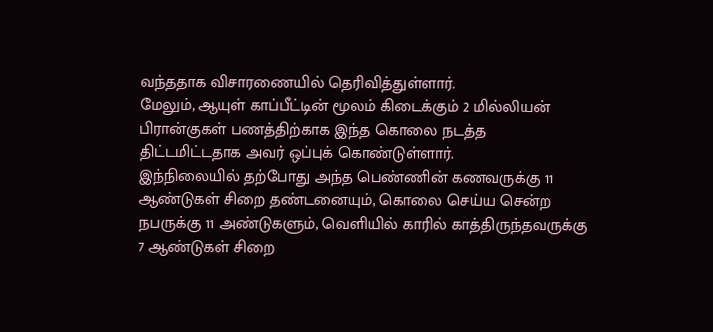வந்ததாக விசாரணையில் தெரிவித்துள்ளார்.
மேலும், ஆயுள் காப்பீட்டின் மூலம் கிடைக்கும் 2 மில்லியன் பிரான்குகள் பணத்திற்காக இந்த கொலை நடத்த திட்டமிட்டதாக அவர் ஒப்புக் கொண்டுள்ளார்.
இந்நிலையில் தற்போது அந்த பெண்ணின் கணவருக்கு 11 ஆண்டுகள் சிறை தண்டனையும், கொலை செய்ய சென்ற நபருக்கு 11 அண்டுகளும், வெளியில் காரில் காத்திருந்தவருக்கு 7 ஆண்டுகள் சிறை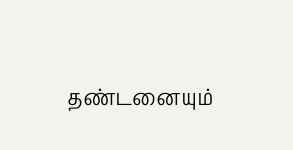தண்டனையும்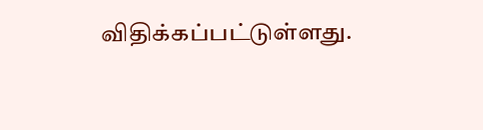விதிக்கப்பட்டுள்ளது.